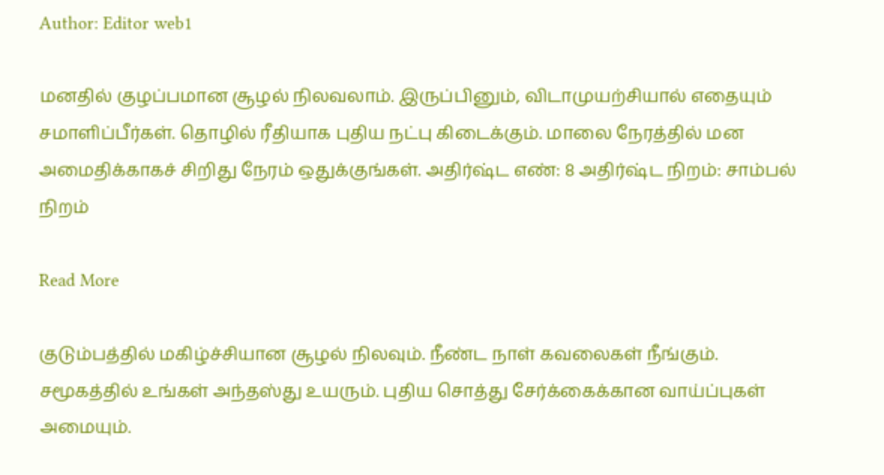Author: Editor web1

மனதில் குழப்பமான சூழல் நிலவலாம். இருப்பினும், விடாமுயற்சியால் எதையும் சமாளிப்பீர்கள். தொழில் ரீதியாக புதிய நட்பு கிடைக்கும். மாலை நேரத்தில் மன அமைதிக்காகச் சிறிது நேரம் ஒதுக்குங்கள். அதிர்ஷ்ட எண்: 8 அதிர்ஷ்ட நிறம்: சாம்பல் நிறம்

Read More

குடும்பத்தில் மகிழ்ச்சியான சூழல் நிலவும். நீண்ட நாள் கவலைகள் நீங்கும். சமூகத்தில் உங்கள் அந்தஸ்து உயரும். புதிய சொத்து சேர்க்கைக்கான வாய்ப்புகள் அமையும்.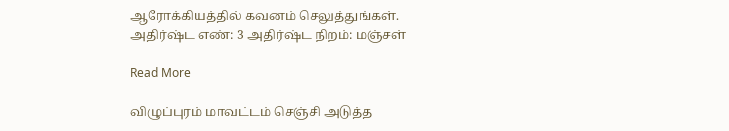ஆரோக்கியத்தில் கவனம் செலுத்துங்கள். அதிர்ஷ்ட எண்: 3 அதிர்ஷ்ட நிறம்: மஞ்சள்

Read More

விழுப்புரம் மாவட்டம் செஞ்சி அடுத்த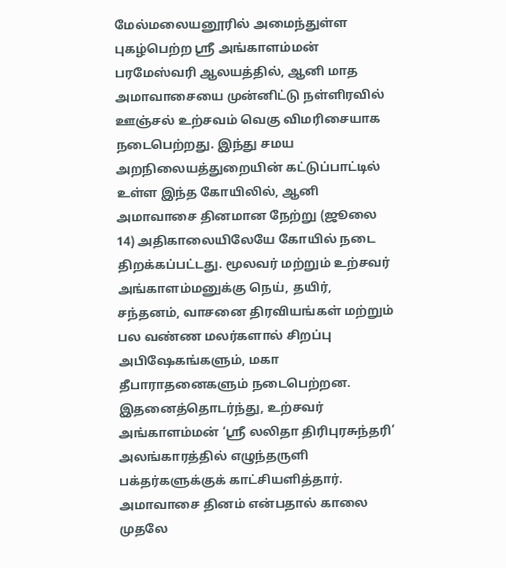மேல்மலையனூரில் அமைந்துள்ள புகழ்பெற்ற ஸ்ரீ அங்காளம்மன் பரமேஸ்வரி ஆலயத்தில், ஆனி மாத அமாவாசையை முன்னிட்டு நள்ளிரவில் ஊஞ்சல் உற்சவம் வெகு விமரிசையாக நடைபெற்றது. இந்து சமய அறநிலையத்துறையின் கட்டுப்பாட்டில் உள்ள இந்த கோயிலில், ஆனி அமாவாசை தினமான நேற்று (ஜூலை 14) அதிகாலையிலேயே கோயில் நடை திறக்கப்பட்டது. மூலவர் மற்றும் உற்சவர் அங்காளம்மனுக்கு நெய், தயிர், சந்தனம், வாசனை திரவியங்கள் மற்றும் பல வண்ண மலர்களால் சிறப்பு அபிஷேகங்களும், மகா தீபாராதனைகளும் நடைபெற்றன. இதனைத்தொடர்ந்து, உற்சவர் அங்காளம்மன் ‘ஸ்ரீ லலிதா திரிபுரசுந்தரி’ அலங்காரத்தில் எழுந்தருளி பக்தர்களுக்குக் காட்சியளித்தார். அமாவாசை தினம் என்பதால் காலை முதலே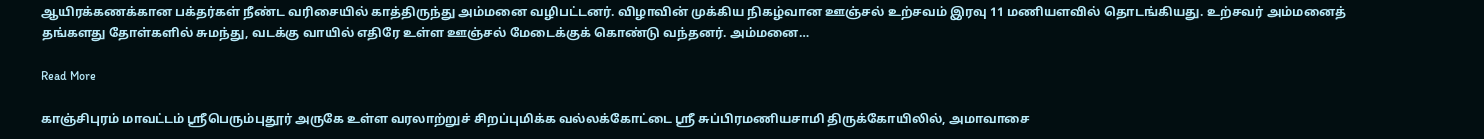ஆயிரக்கணக்கான பக்தர்கள் நீண்ட வரிசையில் காத்திருந்து அம்மனை வழிபட்டனர். விழாவின் முக்கிய நிகழ்வான ஊஞ்சல் உற்சவம் இரவு 11 மணியளவில் தொடங்கியது. உற்சவர் அம்மனைத் தங்களது தோள்களில் சுமந்து, வடக்கு வாயில் எதிரே உள்ள ஊஞ்சல் மேடைக்குக் கொண்டு வந்தனர். அம்மனை…

Read More

காஞ்சிபுரம் மாவட்டம் ஸ்ரீபெரும்புதூர் அருகே உள்ள வரலாற்றுச் சிறப்புமிக்க வல்லக்கோட்டை ஸ்ரீ சுப்பிரமணியசாமி திருக்கோயிலில், அமாவாசை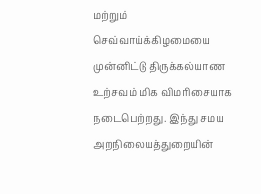மற்றும் செவ்வாய்க்கிழமையை முன்னிட்டு திருக்கல்யாண உற்சவம் மிக விமரிசையாக நடைபெற்றது. இந்து சமய அறநிலையத்துறையின்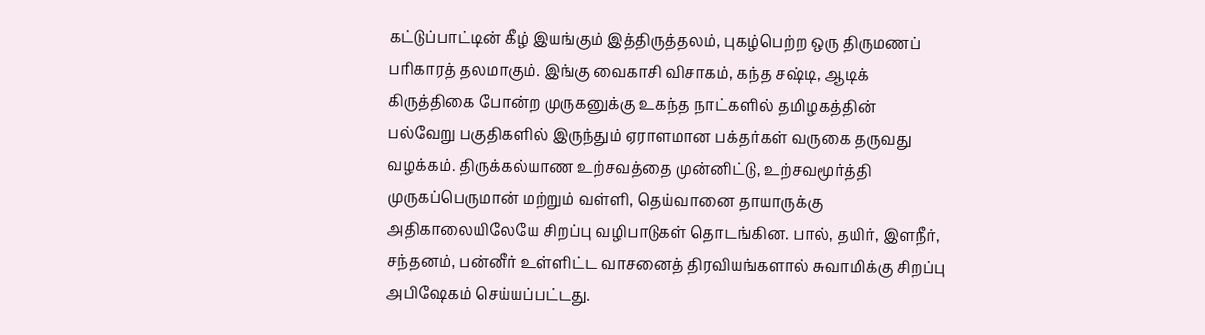கட்டுப்பாட்டின் கீழ் இயங்கும் இத்திருத்தலம், புகழ்பெற்ற ஒரு திருமணப் பரிகாரத் தலமாகும். இங்கு வைகாசி விசாகம், கந்த சஷ்டி, ஆடிக் கிருத்திகை போன்ற முருகனுக்கு உகந்த நாட்களில் தமிழகத்தின் பல்வேறு பகுதிகளில் இருந்தும் ஏராளமான பக்தர்கள் வருகை தருவது வழக்கம். திருக்கல்யாண உற்சவத்தை முன்னிட்டு, உற்சவமூர்த்தி முருகப்பெருமான் மற்றும் வள்ளி, தெய்வானை தாயாருக்கு அதிகாலையிலேயே சிறப்பு வழிபாடுகள் தொடங்கின. பால், தயிர், இளநீர், சந்தனம், பன்னீர் உள்ளிட்ட வாசனைத் திரவியங்களால் சுவாமிக்கு சிறப்பு அபிஷேகம் செய்யப்பட்டது.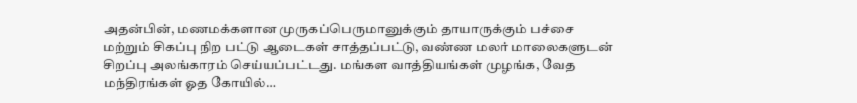அதன்பின், மணமக்களான முருகப்பெருமானுக்கும் தாயாருக்கும் பச்சை மற்றும் சிகப்பு நிற பட்டு ஆடைகள் சாத்தப்பட்டு, வண்ண மலர் மாலைகளுடன் சிறப்பு அலங்காரம் செய்யப்பட்டது. மங்கள வாத்தியங்கள் முழங்க, வேத மந்திரங்கள் ஓத கோயில்…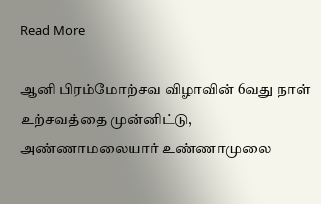Read More

ஆனி பிரம்மோற்சவ விழாவின் 6வது நாள் உற்சவத்தை முன்னிட்டு, அண்ணாமலையார் உண்ணாமுலை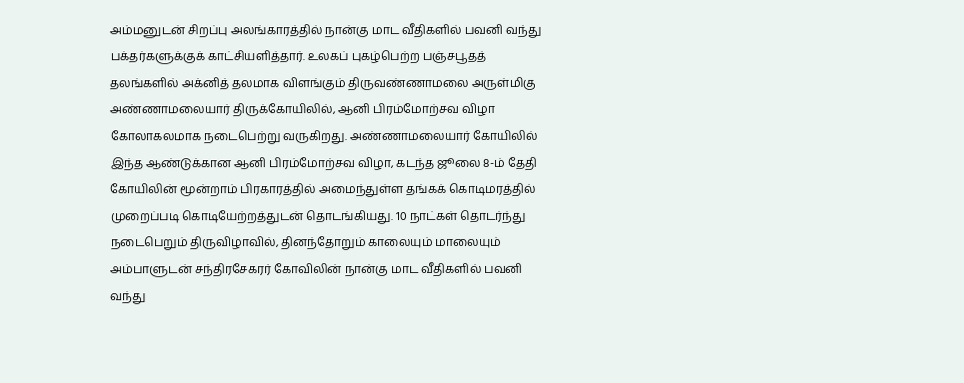அம்மனுடன் சிறப்பு அலங்காரத்தில் நான்கு மாட வீதிகளில் பவனி வந்து பக்தர்களுக்குக் காட்சியளித்தார். உலகப் புகழ்பெற்ற பஞ்சபூதத் தலங்களில் அக்னித் தலமாக விளங்கும் திருவண்ணாமலை அருள்மிகு அண்ணாமலையார் திருக்கோயிலில், ஆனி பிரம்மோற்சவ விழா கோலாகலமாக நடைபெற்று வருகிறது. அண்ணாமலையார் கோயிலில் இந்த ஆண்டுக்கான ஆனி பிரம்மோற்சவ விழா, கடந்த ஜூலை 8-ம் தேதி கோயிலின் மூன்றாம் பிரகாரத்தில் அமைந்துள்ள தங்கக் கொடிமரத்தில் முறைப்படி கொடியேற்றத்துடன் தொடங்கியது. 10 நாட்கள் தொடர்ந்து நடைபெறும் திருவிழாவில், தினந்தோறும் காலையும் மாலையும் அம்பாளுடன் சந்திரசேகரர் கோவிலின் நான்கு மாட வீதிகளில் பவனி வந்து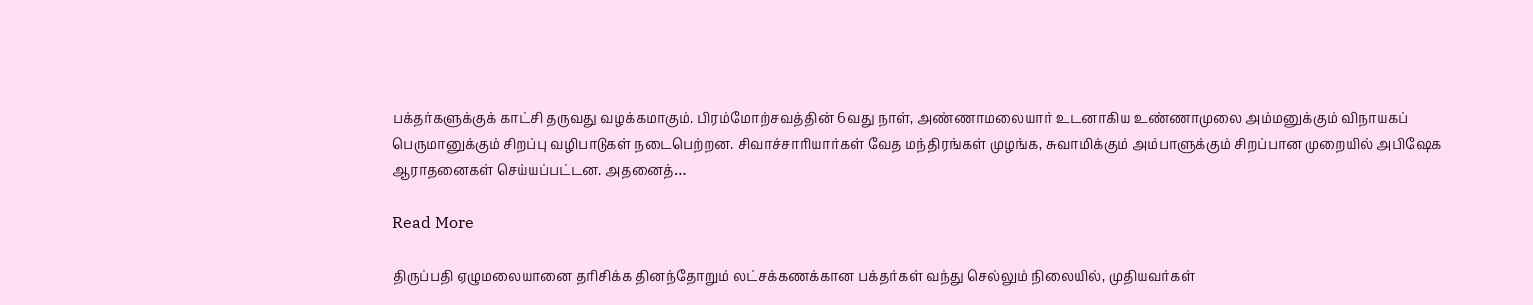பக்தர்களுக்குக் காட்சி தருவது வழக்கமாகும். பிரம்மோற்சவத்தின் 6வது நாள், அண்ணாமலையார் உடனாகிய உண்ணாமுலை அம்மனுக்கும் விநாயகப் பெருமானுக்கும் சிறப்பு வழிபாடுகள் நடைபெற்றன. சிவாச்சாரியார்கள் வேத மந்திரங்கள் முழங்க, சுவாமிக்கும் அம்பாளுக்கும் சிறப்பான முறையில் அபிஷேக ஆராதனைகள் செய்யப்பட்டன. அதனைத்…

Read More

திருப்பதி ஏழுமலையானை தரிசிக்க தினந்தோறும் லட்சக்கணக்கான பக்தர்கள் வந்து செல்லும் நிலையில், முதியவர்கள்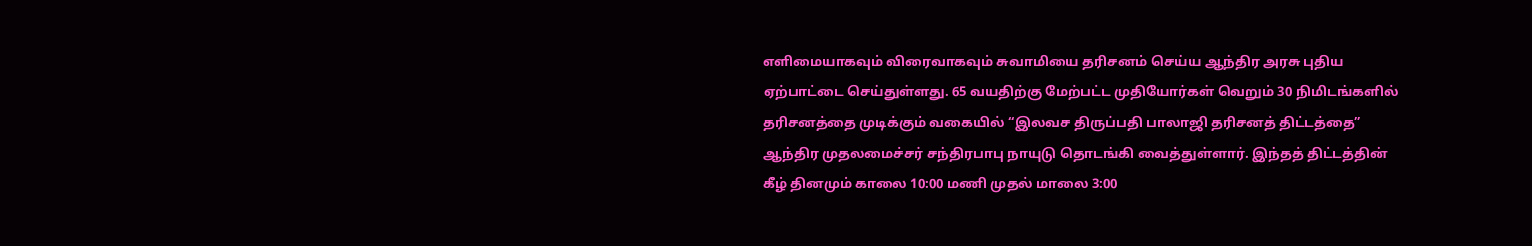எளிமையாகவும் விரைவாகவும் சுவாமியை தரிசனம் செய்ய ஆந்திர அரசு புதிய ஏற்பாட்டை செய்துள்ளது. 65 வயதிற்கு மேற்பட்ட முதியோர்கள் வெறும் 30 நிமிடங்களில் தரிசனத்தை முடிக்கும் வகையில் “இலவச திருப்பதி பாலாஜி தரிசனத் திட்டத்தை” ஆந்திர முதலமைச்சர் சந்திரபாபு நாயுடு தொடங்கி வைத்துள்ளார். இந்தத் திட்டத்தின் கீழ் தினமும் காலை 10:00 மணி முதல் மாலை 3:00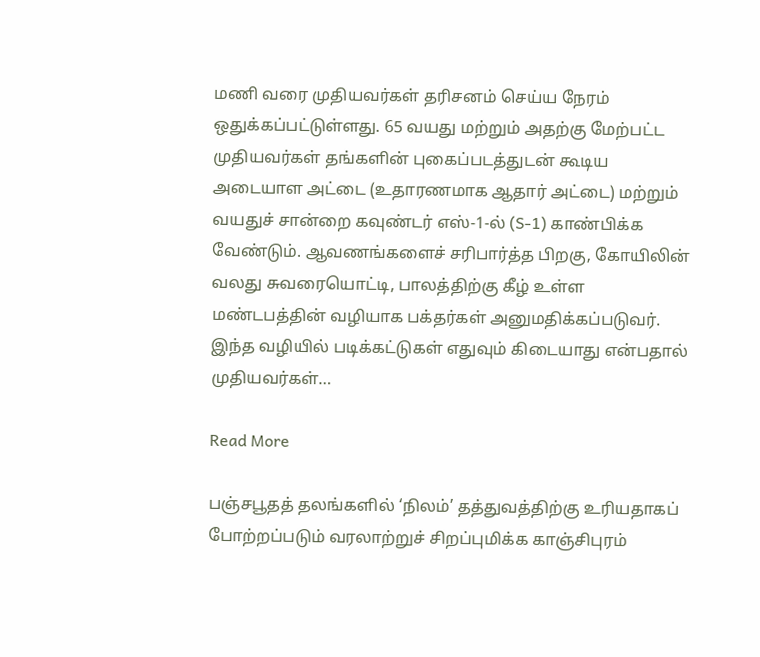மணி வரை முதியவர்கள் தரிசனம் செய்ய நேரம் ஒதுக்கப்பட்டுள்ளது. 65 வயது மற்றும் அதற்கு மேற்பட்ட முதியவர்கள் தங்களின் புகைப்படத்துடன் கூடிய அடையாள அட்டை (உதாரணமாக ஆதார் அட்டை) மற்றும் வயதுச் சான்றை கவுண்டர் எஸ்-1-ல் (S-1) காண்பிக்க வேண்டும். ஆவணங்களைச் சரிபார்த்த பிறகு, கோயிலின் வலது சுவரையொட்டி, பாலத்திற்கு கீழ் உள்ள மண்டபத்தின் வழியாக பக்தர்கள் அனுமதிக்கப்படுவர். இந்த வழியில் படிக்கட்டுகள் எதுவும் கிடையாது என்பதால் முதியவர்கள்…

Read More

பஞ்சபூதத் தலங்களில் ‘நிலம்’ தத்துவத்திற்கு உரியதாகப் போற்றப்படும் வரலாற்றுச் சிறப்புமிக்க காஞ்சிபுரம்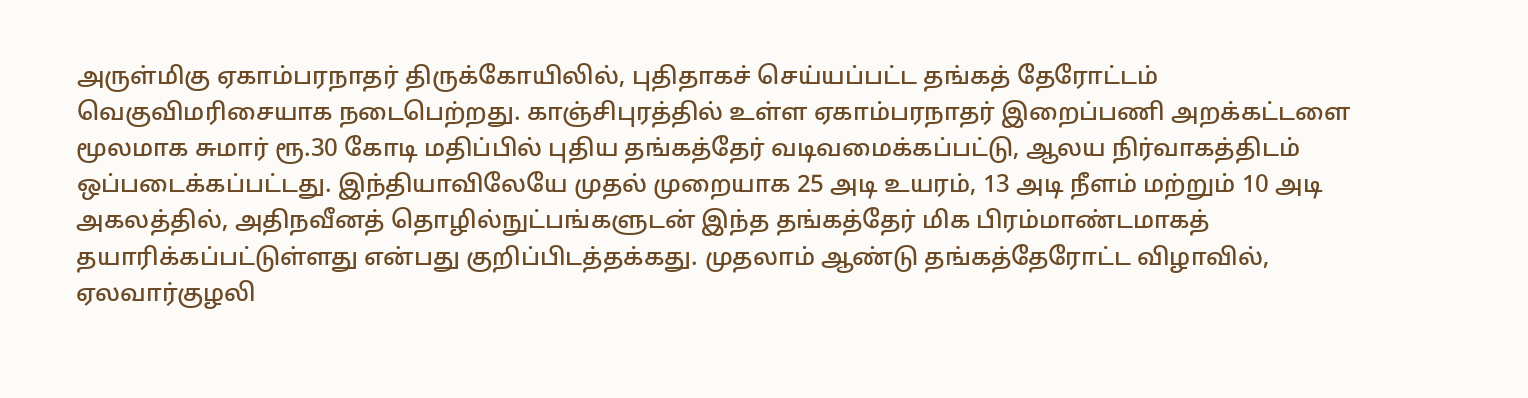அருள்மிகு ஏகாம்பரநாதர் திருக்கோயிலில், புதிதாகச் செய்யப்பட்ட தங்கத் தேரோட்டம் வெகுவிமரிசையாக நடைபெற்றது. காஞ்சிபுரத்தில் உள்ள ஏகாம்பரநாதர் இறைப்பணி அறக்கட்டளை மூலமாக சுமார் ரூ.30 கோடி மதிப்பில் புதிய தங்கத்தேர் வடிவமைக்கப்பட்டு, ஆலய நிர்வாகத்திடம் ஒப்படைக்கப்பட்டது. இந்தியாவிலேயே முதல் முறையாக 25 அடி உயரம், 13 அடி நீளம் மற்றும் 10 அடி அகலத்தில், அதிநவீனத் தொழில்நுட்பங்களுடன் இந்த தங்கத்தேர் மிக பிரம்மாண்டமாகத் தயாரிக்கப்பட்டுள்ளது என்பது குறிப்பிடத்தக்கது. முதலாம் ஆண்டு தங்கத்தேரோட்ட விழாவில், ஏலவார்குழலி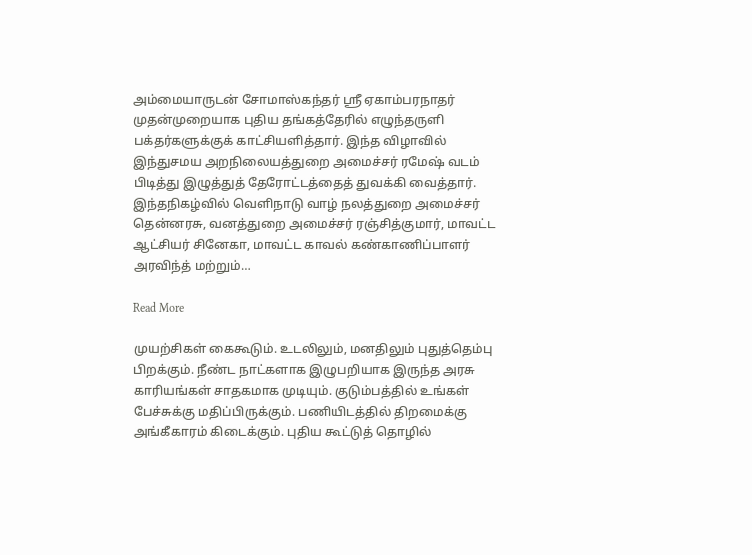அம்மையாருடன் சோமாஸ்கந்தர் ஸ்ரீ ஏகாம்பரநாதர் முதன்முறையாக புதிய தங்கத்தேரில் எழுந்தருளி பக்தர்களுக்குக் காட்சியளித்தார். இந்த விழாவில் இந்துசமய அறநிலையத்துறை அமைச்சர் ரமேஷ் வடம் பிடித்து இழுத்துத் தேரோட்டத்தைத் துவக்கி வைத்தார். இந்தநிகழ்வில் வெளிநாடு வாழ் நலத்துறை அமைச்சர் தென்னரசு, வனத்துறை அமைச்சர் ரஞ்சித்குமார், மாவட்ட ஆட்சியர் சினேகா, மாவட்ட காவல் கண்காணிப்பாளர் அரவிந்த் மற்றும்…

Read More

முயற்சிகள் கைகூடும். உடலிலும், மனதிலும் புதுத்தெம்பு பிறக்கும். நீண்ட நாட்களாக இழுபறியாக இருந்த அரசு காரியங்கள் சாதகமாக முடியும். குடும்பத்தில் உங்கள் பேச்சுக்கு மதிப்பிருக்கும். பணியிடத்தில் திறமைக்கு அங்கீகாரம் கிடைக்கும். புதிய கூட்டுத் தொழில்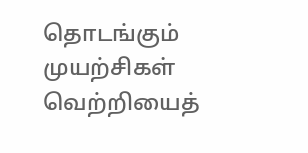தொடங்கும் முயற்சிகள் வெற்றியைத்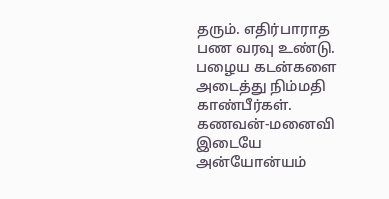தரும். எதிர்பாராத பண வரவு உண்டு. பழைய கடன்களை அடைத்து நிம்மதி காண்பீர்கள். கணவன்-மனைவி இடையே அன்யோன்யம்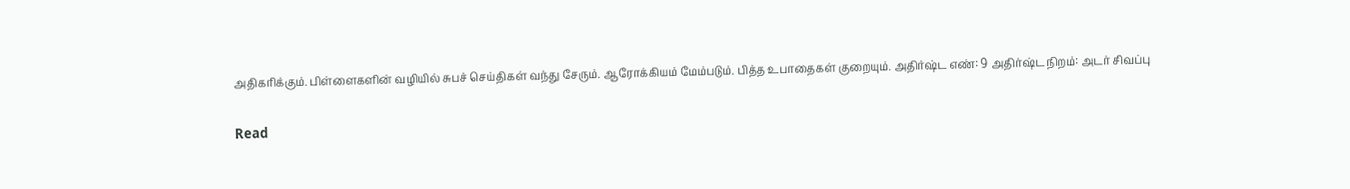அதிகரிக்கும். பிள்ளைகளின் வழியில் சுபச் செய்திகள் வந்து சேரும். ஆரோக்கியம் மேம்படும். பித்த உபாதைகள் குறையும். அதிர்ஷ்ட எண்: 9 அதிர்ஷ்ட நிறம்: அடர் சிவப்பு

Read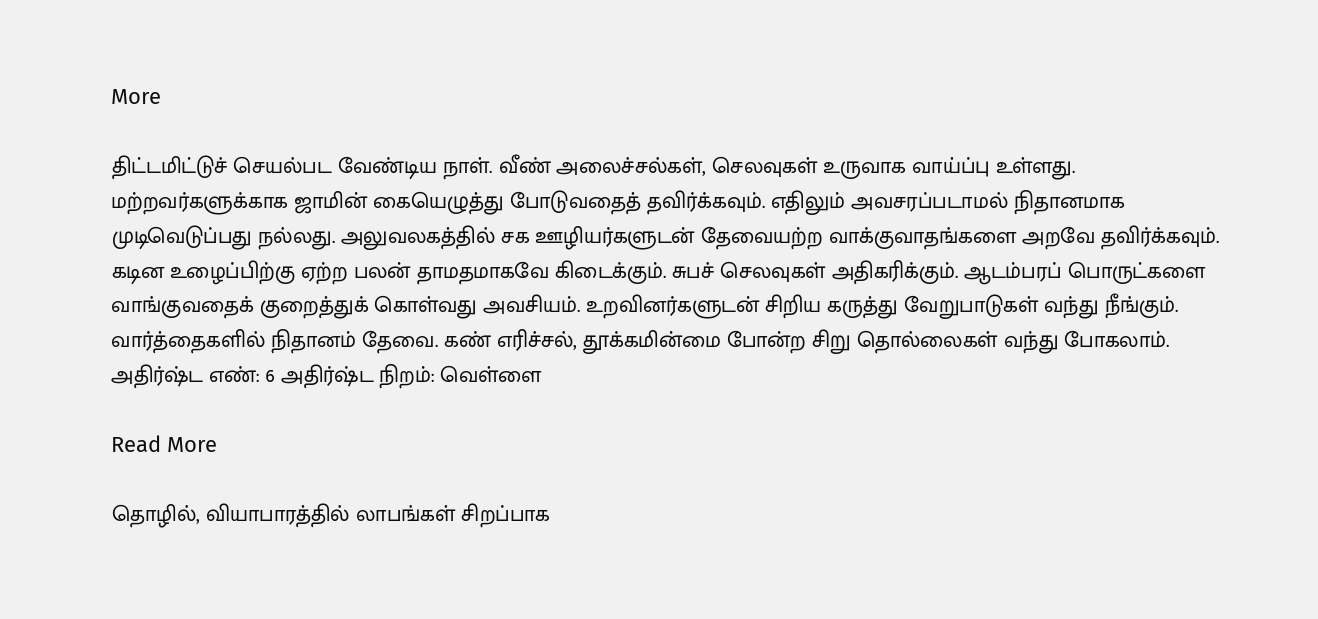More

திட்டமிட்டுச் செயல்பட வேண்டிய நாள். வீண் அலைச்சல்கள், செலவுகள் உருவாக வாய்ப்பு உள்ளது. மற்றவர்களுக்காக ஜாமின் கையெழுத்து போடுவதைத் தவிர்க்கவும். எதிலும் அவசரப்படாமல் நிதானமாக முடிவெடுப்பது நல்லது. அலுவலகத்தில் சக ஊழியர்களுடன் தேவையற்ற வாக்குவாதங்களை அறவே தவிர்க்கவும். கடின உழைப்பிற்கு ஏற்ற பலன் தாமதமாகவே கிடைக்கும். சுபச் செலவுகள் அதிகரிக்கும். ஆடம்பரப் பொருட்களை வாங்குவதைக் குறைத்துக் கொள்வது அவசியம். உறவினர்களுடன் சிறிய கருத்து வேறுபாடுகள் வந்து நீங்கும். வார்த்தைகளில் நிதானம் தேவை. கண் எரிச்சல், தூக்கமின்மை போன்ற சிறு தொல்லைகள் வந்து போகலாம். அதிர்ஷ்ட எண்: 6 அதிர்ஷ்ட நிறம்: வெள்ளை

Read More

தொழில், வியாபாரத்தில் லாபங்கள் சிறப்பாக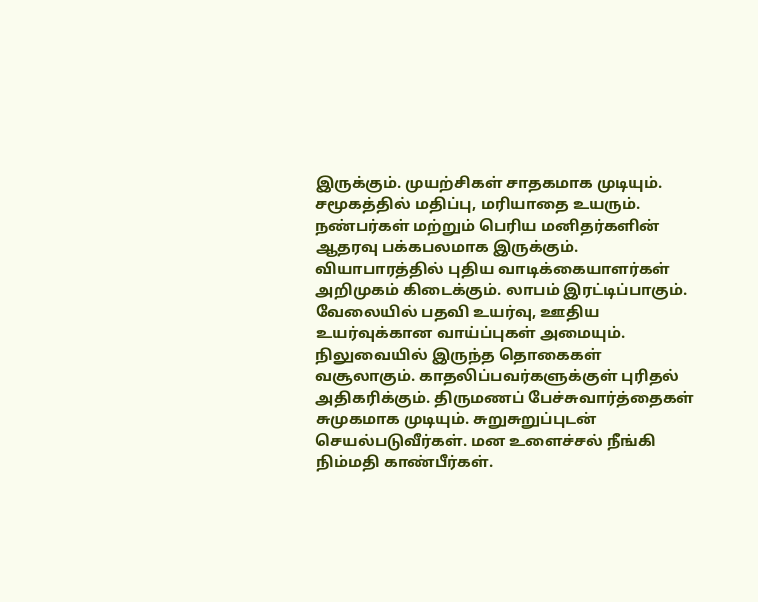இருக்கும். முயற்சிகள் சாதகமாக முடியும். சமூகத்தில் மதிப்பு, மரியாதை உயரும். நண்பர்கள் மற்றும் பெரிய மனிதர்களின் ஆதரவு பக்கபலமாக இருக்கும். வியாபாரத்தில் புதிய வாடிக்கையாளர்கள் அறிமுகம் கிடைக்கும். லாபம் இரட்டிப்பாகும். வேலையில் பதவி உயர்வு, ஊதிய உயர்வுக்கான வாய்ப்புகள் அமையும். நிலுவையில் இருந்த தொகைகள் வசூலாகும். காதலிப்பவர்களுக்குள் புரிதல் அதிகரிக்கும். திருமணப் பேச்சுவார்த்தைகள் சுமுகமாக முடியும். சுறுசுறுப்புடன் செயல்படுவீர்கள். மன உளைச்சல் நீங்கி நிம்மதி காண்பீர்கள்.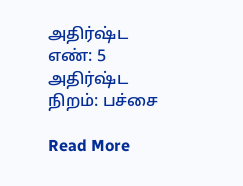அதிர்ஷ்ட எண்: 5 அதிர்ஷ்ட நிறம்: பச்சை

Read More